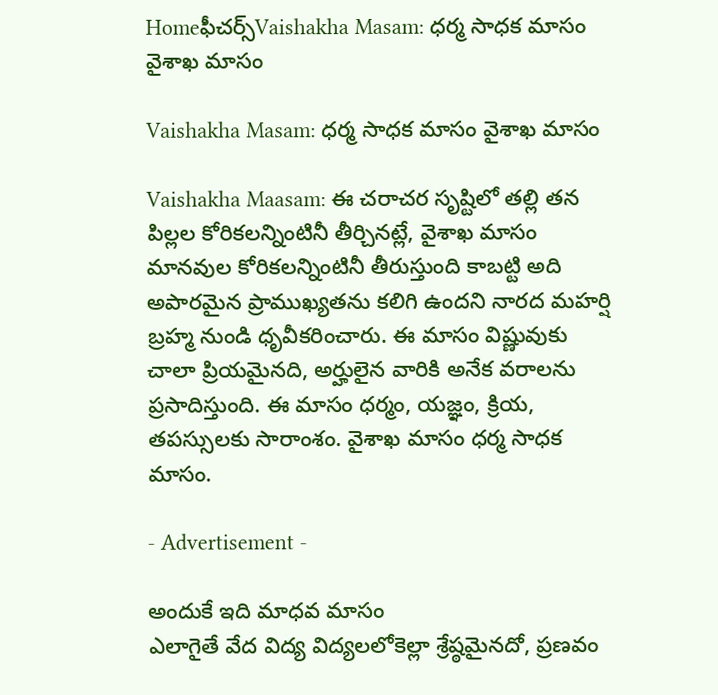Homeఫీచర్స్Vaishakha Masam: ధర్మ సాధక మాసం వైశాఖ మాసం

Vaishakha Masam: ధర్మ సాధక మాసం వైశాఖ మాసం

Vaishakha Maasam: ఈ చరాచర సృష్టిలో తల్లి తన పిల్లల కోరికలన్నింటినీ తీర్చినట్లే, వైశాఖ మాసం మానవుల కోరికలన్నింటినీ తీరుస్తుంది కాబట్టి అది అపారమైన ప్రాముఖ్యతను కలిగి ఉందని నారద మహర్షి బ్రహ్మ నుండి ధృవీకరించారు. ఈ మాసం విష్ణువుకు చాలా ప్రియమైనది, అర్హులైన వారికి అనేక వరాలను ప్రసాదిస్తుంది. ఈ మాసం ధర్మం, యజ్ఞం, క్రియ, తపస్సులకు సారాంశం. వైశాఖ మాసం ధర్మ సాధక మాసం.

- Advertisement -

అందుకే ఇది మాధవ మాసం
ఎలాగైతే వేద విద్య విద్యలలోకెల్లా శ్రేష్ఠమైనదో, ప్రణవం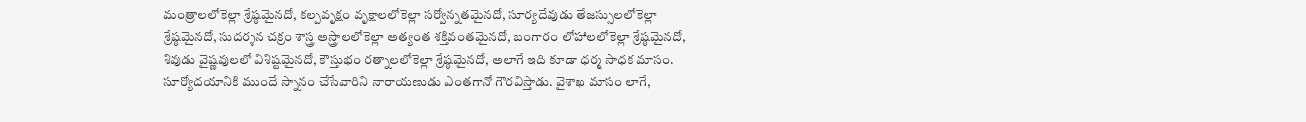మంత్రాలలోకెల్లా శ్రేష్ఠమైనదో, కల్పవృక్షం వృక్షాలలోకెల్లా సర్వోన్నతమైనదో, సూర్యదేవుడు తేజస్సులలోకెల్లా శ్రేష్ఠమైనదో, సుదర్శన చక్రం శాస్త్ర అస్త్రాలలోకెల్లా అత్యంత శక్తివంతమైనదో, బంగారం లోహాలలోకెల్లా శ్రేష్ఠమైనదో, శివుడు వైష్ణవులలో విశిష్టమైనదో, కౌస్తుభం రత్నాలలోకెల్లా శ్రేష్ఠమైనదో, అలాగే ఇది కూడా ధర్మ సాధక మాసం. సూర్యోదయానికి ముందే స్నానం చేసేవారిని నారాయణుడు ఎంతగానో గౌరవిస్తాడు. వైశాఖ మాసం లాగే,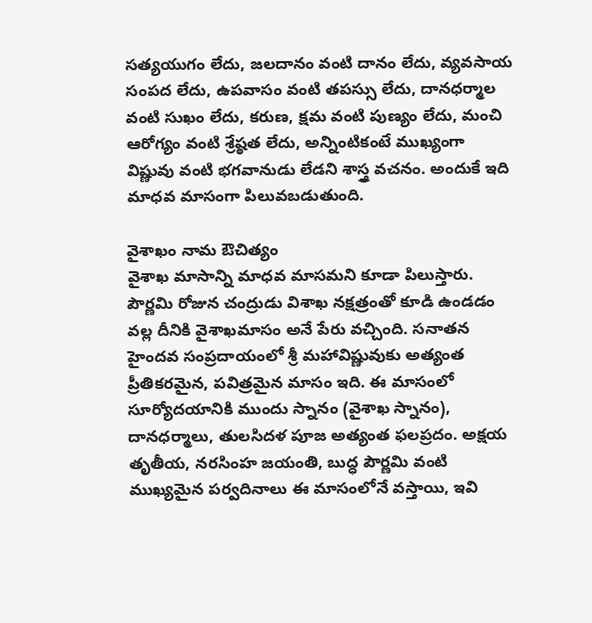సత్యయుగం లేదు, జలదానం వంటి దానం లేదు, వ్యవసాయ సంపద లేదు, ఉపవాసం వంటి తపస్సు లేదు, దానధర్మాల వంటి సుఖం లేదు, కరుణ, క్షమ వంటి పుణ్యం లేదు, మంచి ఆరోగ్యం వంటి శ్రేష్ఠత లేదు, అన్నింటికంటే ముఖ్యంగా విష్ణువు వంటి భగవానుడు లేడని శాస్త్ర వచనం. అందుకే ఇది మాధవ మాసంగా పిలువబడుతుంది.

వైశాఖం నామ ఔచిత్యం
వైశాఖ మాసాన్ని మాధవ మాసమని కూడా పిలుస్తారు. పౌర్ణమి రోజున చంద్రుడు విశాఖ నక్షత్రంతో కూడి ఉండడం వల్ల దీనికి వైశాఖమాసం అనే పేరు వచ్చింది. సనాతన హైందవ సంప్రదాయంలో శ్రీ మహావిష్ణువుకు అత్యంత ప్రీతికరమైన, పవిత్రమైన మాసం ఇది. ఈ మాసంలో సూర్యోదయానికి ముందు స్నానం (వైశాఖ స్నానం), దానధర్మాలు, తులసిదళ పూజ అత్యంత ఫలప్రదం. అక్షయ తృతీయ, నరసింహ జయంతి, బుద్ధ పౌర్ణమి వంటి ముఖ్యమైన పర్వదినాలు ఈ మాసంలోనే వస్తాయి, ఇవి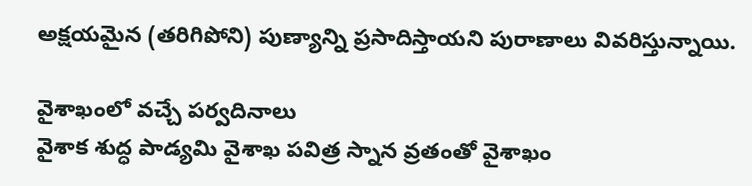అక్షయమైన (తరిగిపోని) పుణ్యాన్ని ప్రసాదిస్తాయని పురాణాలు వివరిస్తున్నాయి.

వైశాఖంలో వచ్చే పర్వదినాలు
వైశాక శుద్ధ పాడ్యమి వైశాఖ పవిత్ర స్నాన వ్రతంతో వైశాఖం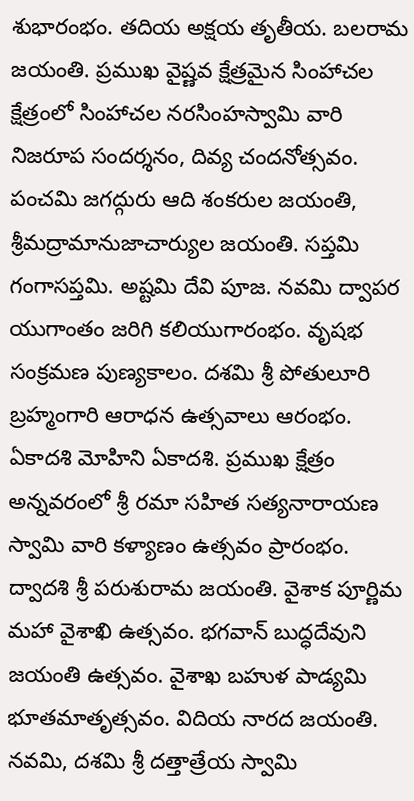శుభారంభం. తదియ అక్షయ తృతీయ. బలరామ జయంతి. ప్రముఖ వైష్ణవ క్షేత్రమైన సింహాచల క్షేత్రంలో సింహాచల నరసింహస్వామి వారి నిజరూప సందర్శనం, దివ్య చందనోత్సవం. పంచమి జగద్గురు ఆది శంకరుల జయంతి, శ్రీమద్రామానుజాచార్యుల జయంతి. సప్తమి గంగాసప్తమి. అష్టమి దేవి పూజ. నవమి ద్వాపర యుగాంతం జరిగి కలియుగారంభం. వృషభ సంక్రమణ పుణ్యకాలం. దశమి శ్రీ పోతులూరి బ్రహ్మంగారి ఆరాధన ఉత్సవాలు ఆరంభం. ఏకాదశి మోహిని ఏకాదశి. ప్రముఖ క్షేత్రం అన్నవరంలో శ్రీ రమా సహిత సత్యనారాయణ స్వామి వారి కళ్యాణం ఉత్సవం ప్రారంభం. ద్వాదశి శ్రీ పరుశురామ జయంతి. వైశాక పూర్ణిమ మహా వైశాఖి ఉత్సవం. భగవాన్ బుద్ధదేవుని జయంతి ఉత్సవం. వైశాఖ బహుళ పాడ్యమి భూతమాతృత్సవం. విదియ నారద జయంతి. నవమి, దశమి శ్రీ దత్తాత్రేయ స్వామి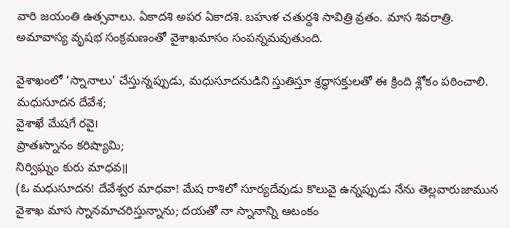వారి జయంతి ఉత్సవాలు. ఏకాదశి అపర ఏకాదశి. బహుళ చతుర్దశి సావిత్రి వ్రతం. మాస శివరాత్రి. అమావాస్య వృషభ సంక్రమణంతో వైశాఖమాసం సంపన్నమవుతుంది.

వైశాఖంలో ‘స్నానాలు’ చేస్తున్నప్పుడు, మధుసూదనుడిని స్తుతిస్తూ శ్రద్ధాసక్తులతో ఈ క్రింది శ్లోకం పఠించాలి.
మధుసూదన దేవేశ;
వైశాఖే మేషగే రవై౹
ప్రాతఃస్నానం కరిష్యామి;
నిర్విఘ్నం కురు మాధవ॥
(ఓ మధుసూదన! దేవేశ్వర మాధవా! మేష రాశిలో సూర్యదేవుడు కొలువై ఉన్నప్పుడు నేను తెల్లవారుజామున వైశాఖ మాస స్నానమాచరిస్తున్నాను; దయతో నా స్నానాన్ని ఆటంకం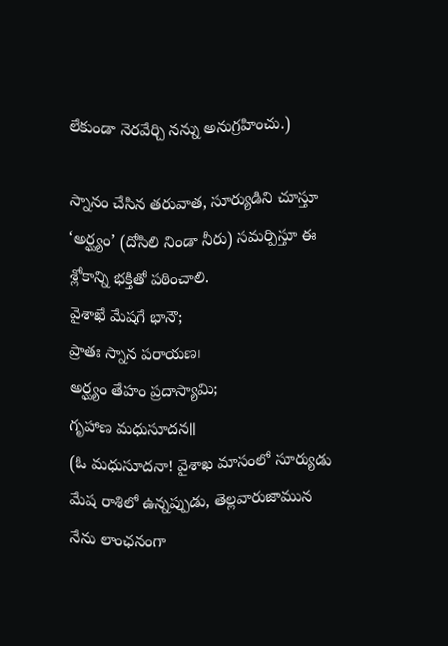లేకుండా నెరవేర్చి నన్ను అనుగ్రహించు.)

స్నానం చేసిన తరువాత, సూర్యుడిని చూస్తూ ‘అర్ఘ్యం’ (దోసిలి నిండా నీరు) సమర్పిస్తూ ఈ శ్లోకాన్ని భక్తితో పఠించాలి.
వైశాఖే మేషగే భానౌ;
ప్రాతః స్నాన పరాయణ౹
అర్ఘ్యం తేహం ప్రదాస్యామి;
గృహాణ మధుసూదన॥
(ఓ మధుసూదనా! వైశాఖ మాసంలో సూర్యుడు మేష రాశిలో ఉన్నప్పుడు, తెల్లవారుజామున నేను లాంఛనంగా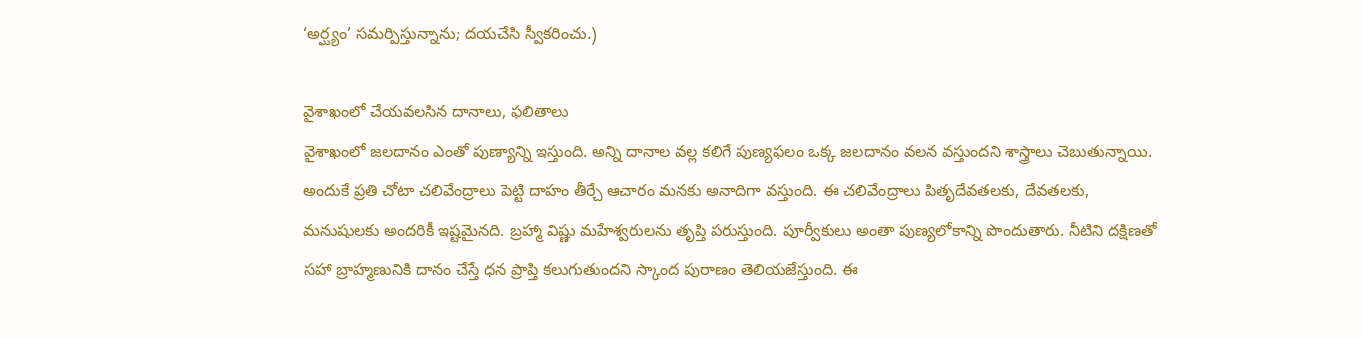‘అర్ఘ్యం’ సమర్పిస్తున్నాను; దయచేసి స్వీకరించు.)

వైశాఖంలో చేయవలసిన దానాలు, ఫలితాలు
వైశాఖంలో జలదానం ఎంతో పుణ్యాన్ని ఇస్తుంది. అన్ని దానాల వల్ల కలిగే పుణ్యఫలం ఒక్క జలదానం వలన వస్తుందని శాస్త్రాలు చెబుతున్నాయి. అందుకే ప్రతి చోటా చలివేంద్రాలు పెట్టి దాహం తీర్చే ఆచారం మనకు అనాదిగా వస్తుంది. ఈ చలివేంద్రాలు పితృదేవతలకు, దేవతలకు, మనుషులకు అందరికీ ఇష్టమైనది. బ్రహ్మా విష్ణు మహేశ్వరులను తృప్తి పరుస్తుంది. పూర్వీకులు అంతా పుణ్యలోకాన్ని పొందుతారు. నీటిని దక్షిణతో సహా బ్రాహ్మణునికి దానం చేస్తే ధన ప్రాప్తి కలుగుతుందని స్కాంద పురాణం తెలియజేస్తుంది. ఈ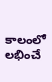కాలంలో లభించే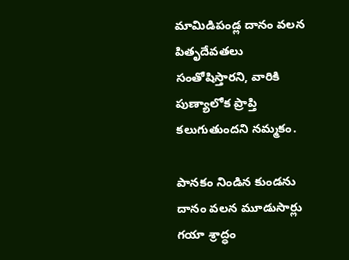మామిడిపండ్ల దానం వలన పితృదేవతలు సంతోషిస్తారని, వారికి పుణ్యాలోక ప్రాప్తి కలుగుతుందని నమ్మకం.

పానకం నిండిన కుండను దానం వలన మూడుసార్లు గయా శ్రాద్ధం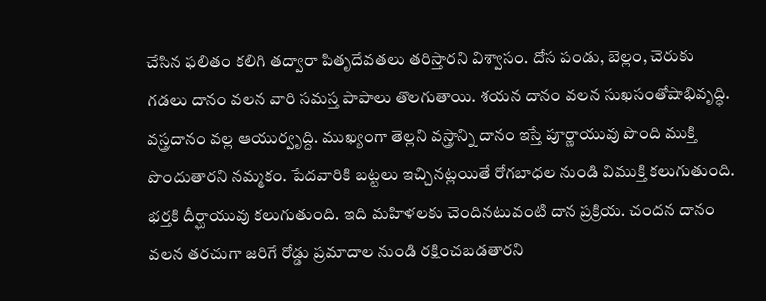చేసిన ఫలితం కలిగి తద్వారా పితృదేవతలు తరిస్తారని విశ్వాసం. దోస పండు, బెల్లం, చెరుకు గడలు దానం వలన వారి సమస్త పాపాలు తొలగుతాయి. శయన దానం వలన సుఖసంతోషాభివృద్ధి. వస్త్రదానం వల్ల ఆయుర్వృద్ది. ముఖ్యంగా తెల్లని వస్త్రాన్ని దానం ఇస్తే పూర్ణాయువు పొంది ముక్తి పొందుతారని నమ్మకం. పేదవారికి బట్టలు ఇచ్చినట్లయితే రోగబాధల నుండి విముక్తి కలుగుతుంది. భర్తకి దీర్ఘాయువు కలుగుతుంది. ఇది మహిళలకు చెందినటువంటి దాన ప్రక్రియ. చందన దానం వలన తరచుగా జరిగే రోడ్డు ప్రమాదాల నుండి రక్షించబడతారని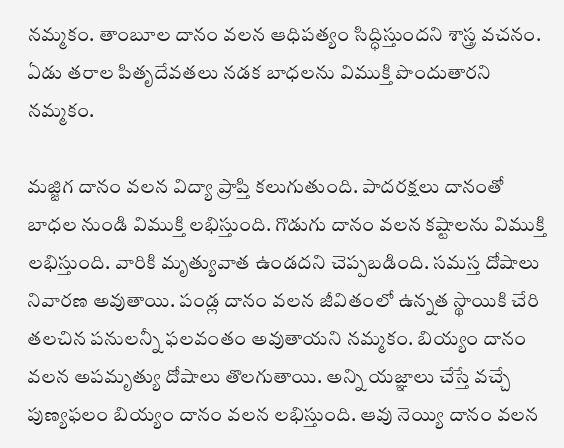నమ్మకం. తాంబూల దానం వలన ఆధిపత్యం సిద్ధిస్తుందని శాస్త్ర వచనం. ఏడు తరాల పితృదేవతలు నడక బాధలను విముక్తి పొందుతారని నమ్మకం.

మజ్జిగ దానం వలన విద్యా ప్రాప్తి కలుగుతుంది. పాదరక్షలు దానంతో బాధల నుండి విముక్తి లభిస్తుంది. గొడుగు దానం వలన కష్టాలను విముక్తి లభిస్తుంది. వారికి మృత్యువాత ఉండదని చెప్పబడింది. సమస్త దోషాలు నివారణ అవుతాయి. పండ్ల దానం వలన జీవితంలో ఉన్నత స్థాయికి చేరి తలచిన పనులన్నీ ఫలవంతం అవుతాయని నమ్మకం. బియ్యం దానం వలన అపమృత్యు దోషాలు తొలగుతాయి. అన్ని యజ్ఞాలు చేస్తే వచ్చే పుణ్యఫలం బియ్యం దానం వలన లభిస్తుంది. ఆవు నెయ్యి దానం వలన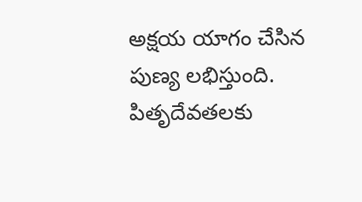అక్షయ యాగం చేసిన పుణ్య లభిస్తుంది. పితృదేవతలకు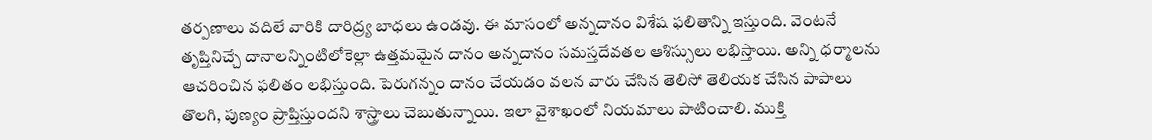తర్పణాలు వదిలే వారికి దారిద్ర్య బాధలు ఉండవు. ఈ మాసంలో అన్నదానం విశేష ఫలితాన్ని ఇస్తుంది. వెంటనే తృప్తినిచ్చే దానాలన్నింటిలోకెల్లా ఉత్తమమైన దానం అన్నదానం సమస్తదేవతల ఆశిస్సులు లభిస్తాయి. అన్ని ధర్మాలను ఆచరించిన ఫలితం లభిస్తుంది. పెరుగన్నం దానం చేయడం వలన వారు చేసిన తెలిసో తెలియక చేసిన పాపాలు తొలగి, పుణ్యం ప్రాప్తిస్తుందని శాస్త్రాలు చెబుతున్నాయి. ఇలా వైశాఖంలో నియమాలు పాటించాలి. ముక్తి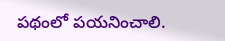పథంలో పయనించాలి.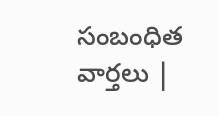సంబంధిత వార్తలు |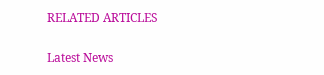RELATED ARTICLES

Latest News